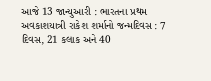આજે 13 જાન્યુઆરી : ભારતના પ્રથમ અવકાશયાત્રી રાકેશ શર્માનો જન્મદિવસ : 7 દિવસ, 21 કલાક અને 40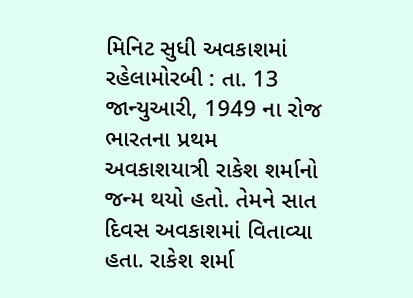મિનિટ સુધી અવકાશમાં રહેલામોરબી : તા. 13 જાન્યુઆરી, 1949 ના રોજ ભારતના પ્રથમ અવકાશયાત્રી રાકેશ શર્માનો જન્મ થયો હતો. તેમને સાત દિવસ અવકાશમાં વિતાવ્યા હતા. રાકેશ શર્મા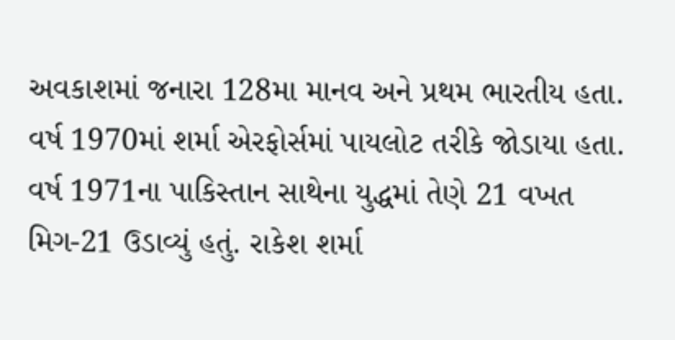અવકાશમાં જનારા 128મા માનવ અને પ્રથમ ભારતીય હતા. વર્ષ 1970માં શર્મા એરફોર્સમાં પાયલોટ તરીકે જોડાયા હતા. વર્ષ 1971ના પાકિસ્તાન સાથેના યુદ્ધમાં તેણે 21 વખત મિગ-21 ઉડાવ્યું હતું. રાકેશ શર્મા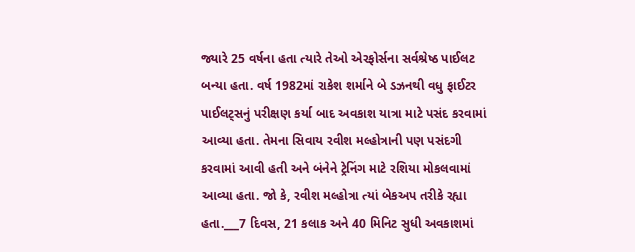જ્યારે 25 વર્ષના હતા ત્યારે તેઓ એરફોર્સના સર્વશ્રેષ્ઠ પાઈલટ બન્યા હતા. વર્ષ 1982માં રાકેશ શર્માને બે ડઝનથી વધુ ફાઈટર પાઈલટ્સનું પરીક્ષણ કર્યા બાદ અવકાશ યાત્રા માટે પસંદ કરવામાં આવ્યા હતા. તેમના સિવાય રવીશ મલ્હોત્રાની પણ પસંદગી કરવામાં આવી હતી અને બંનેને ટ્રેનિંગ માટે રશિયા મોકલવામાં આવ્યા હતા. જો કે, રવીશ મલ્હોત્રા ત્યાં બેકઅપ તરીકે રહ્યા હતા.___7 દિવસ, 21 કલાક અને 40 મિનિટ સુધી અવકાશમાં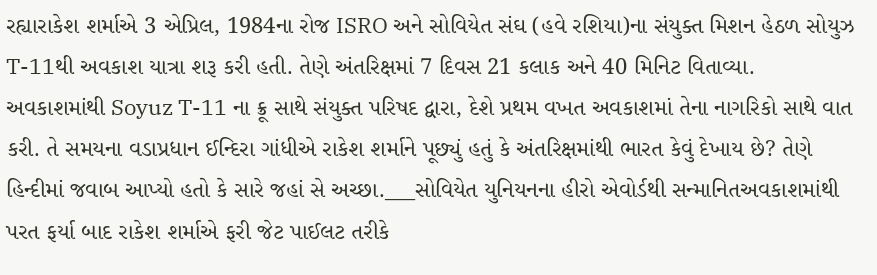રહ્યારાકેશ શર્માએ 3 એપ્રિલ, 1984ના રોજ ISRO અને સોવિયેત સંઘ (હવે રશિયા)ના સંયુક્ત મિશન હેઠળ સોયુઝ T-11થી અવકાશ યાત્રા શરૂ કરી હતી. તેણે અંતરિક્ષમાં 7 દિવસ 21 કલાક અને 40 મિનિટ વિતાવ્યા. અવકાશમાંથી Soyuz T-11 ના ક્રૂ સાથે સંયુક્ત પરિષદ દ્વારા, દેશે પ્રથમ વખત અવકાશમાં તેના નાગરિકો સાથે વાત કરી. તે સમયના વડાપ્રધાન ઈન્દિરા ગાંધીએ રાકેશ શર્માને પૂછ્યું હતું કે અંતરિક્ષમાંથી ભારત કેવું દેખાય છે? તેણે હિન્દીમાં જવાબ આપ્યો હતો કે સારે જહાં સે અચ્છા.___સોવિયેત યુનિયનના હીરો એવોર્ડથી સન્માનિતઅવકાશમાંથી પરત ફર્યા બાદ રાકેશ શર્માએ ફરી જેટ પાઈલટ તરીકે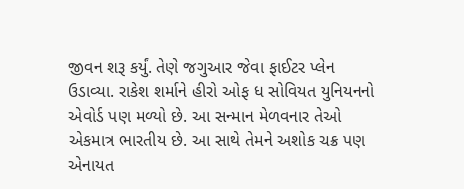જીવન શરૂ કર્યું. તેણે જગુઆર જેવા ફાઈટર પ્લેન ઉડાવ્યા. રાકેશ શર્માને હીરો ઓફ ધ સોવિયત યુનિયનનો એવોર્ડ પણ મળ્યો છે. આ સન્માન મેળવનાર તેઓ એકમાત્ર ભારતીય છે. આ સાથે તેમને અશોક ચક્ર પણ એનાયત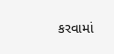કરવામાં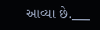આવ્યા છે.___